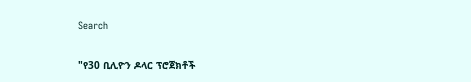Search

"የ30 ቢሊዮን ዶላር ፕሮጀክቶች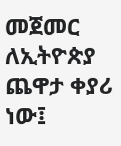መጀመር ለኢትዮጵያ ጨዋታ ቀያሪ ነው፤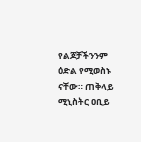የልጆቻችንንም ዕድል የሚወስኑ ናቸው። ጠቅላይ ሚኒስትር ዐቢይ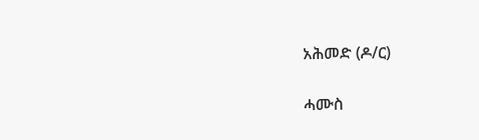አሕመድ (ዶ/ር)

ሓሙስ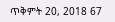ጥቅምት 20, 2018 67